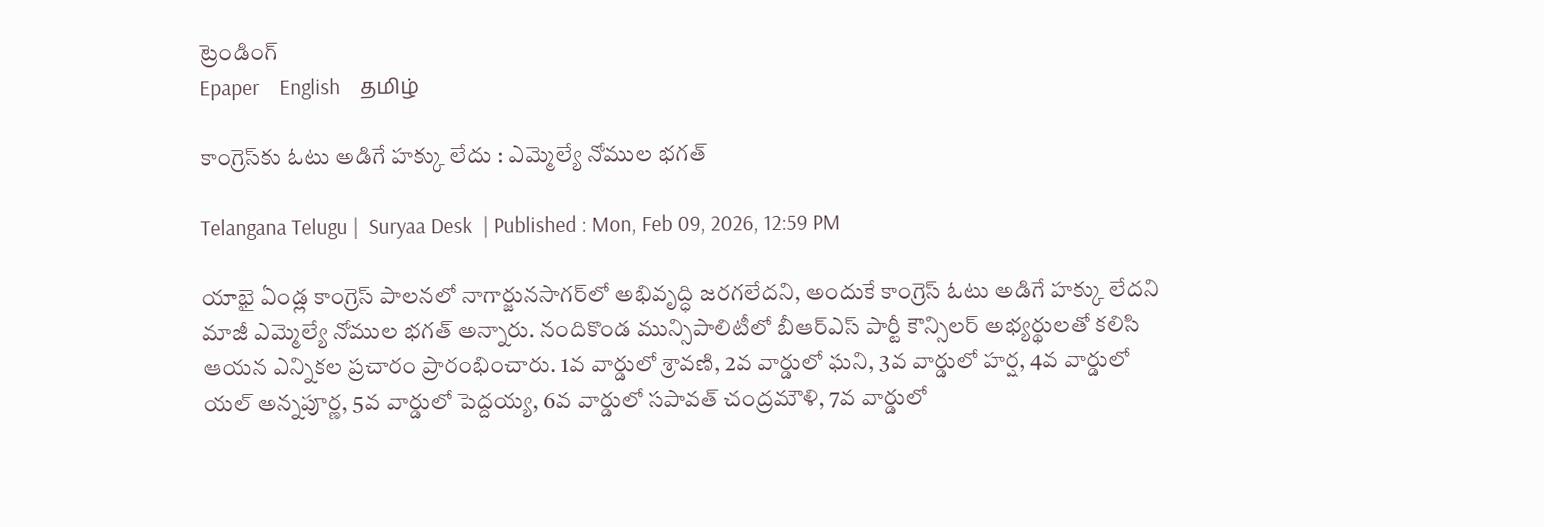ట్రెండింగ్
Epaper    English    தமிழ்

కాంగ్రెస్‌కు ఓటు అడిగే హక్కు లేదు : ఎమ్మెల్యే నోముల భగత్

Telangana Telugu |  Suryaa Desk  | Published : Mon, Feb 09, 2026, 12:59 PM

యాభై ఏండ్ల కాంగ్రెస్ పాలనలో నాగార్జునసాగర్‌లో అభివృద్ధి జరగలేదని, అందుకే కాంగ్రెస్ ఓటు అడిగే హక్కు లేదని మాజీ ఎమ్మెల్యే నోముల భగత్ అన్నారు. నందికొండ మున్సిపాలిటీలో బీఆర్ఎస్ పార్టీ కౌన్సిలర్ అభ్యర్థులతో కలిసి ఆయన ఎన్నికల ప్రచారం ప్రారంభించారు. 1వ వార్డులో శ్రావణి, 2వ వార్డులో ఘని, 3వ వార్డులో హర్ష, 4వ వార్డులో యల్ అన్నపూర్ణ, 5వ వార్డులో పెద్దయ్య, 6వ వార్డులో సపావత్ చంద్రమౌళి, 7వ వార్డులో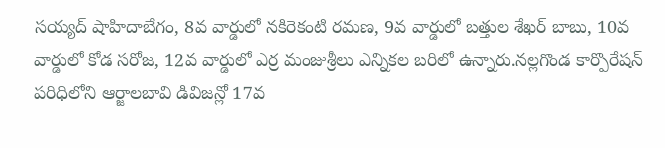సయ్యద్ షాహిదాబేగం, 8వ వార్డులో నకిరెకంటి రమణ, 9వ వార్డులో బత్తుల శేఖర్ బాబు, 10వ వార్డులో కోడ సరోజ, 12వ వార్డులో ఎర్ర మంజుశ్రీలు ఎన్నికల బరిలో ఉన్నారు.నల్లగొండ కార్పొరేషన్‌ పరిధిలోని ఆర్జాలబావి డివిజన్లో 17వ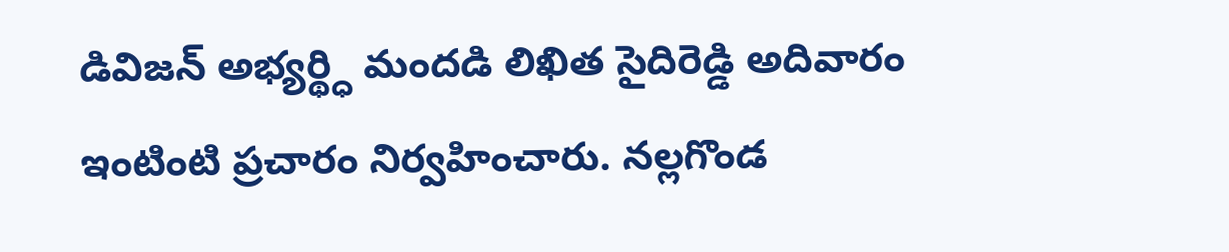డివిజన్‌ అభ్యర్థ్ధి మందడి లిఖిత సైదిరెడ్డి అదివారం ఇంటింటి ప్రచారం నిర్వహించారు. నల్లగొండ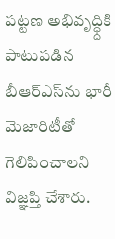పట్టణ అభివృద్ధ్దికి పాటుపడిన బీఆర్‌ఎస్‌ను భారీ మెజారిటీతో గెలిపించాలని విజ్ఞప్తి చేశారు.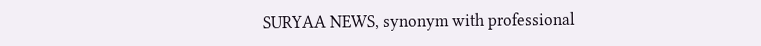SURYAA NEWS, synonym with professional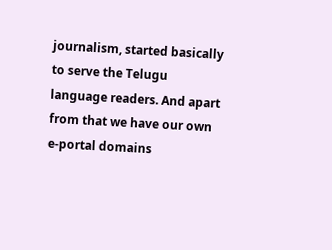journalism, started basically to serve the Telugu language readers. And apart from that we have our own e-portal domains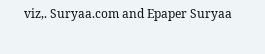viz,. Suryaa.com and Epaper Suryaa